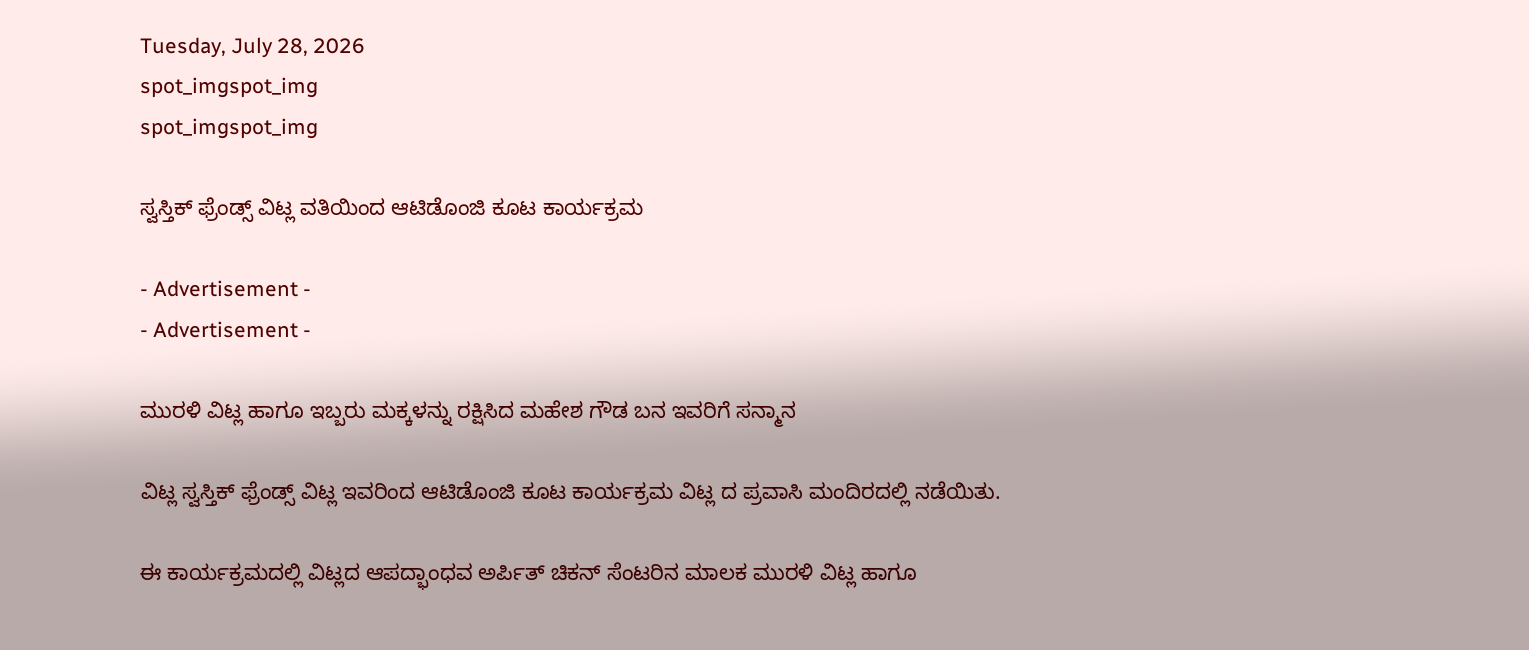Tuesday, July 28, 2026
spot_imgspot_img
spot_imgspot_img

ಸ್ವಸ್ತಿಕ್ ಫ್ರೆಂಡ್ಸ್ ವಿಟ್ಲ ವತಿಯಿಂದ ಆಟಿಡೊಂಜಿ ಕೂಟ ಕಾರ್ಯಕ್ರಮ

- Advertisement -
- Advertisement -

ಮುರಳಿ ವಿಟ್ಲ ಹಾಗೂ ಇಬ್ಬರು ಮಕ್ಕಳನ್ನು ರಕ್ಷಿಸಿದ ಮಹೇಶ ಗೌಡ ಬನ ಇವರಿಗೆ ಸನ್ಮಾನ

ವಿಟ್ಲ ಸ್ವಸ್ತಿಕ್ ಫ್ರೆಂಡ್ಸ್ ವಿಟ್ಲ ಇವರಿಂದ ಆಟಿಡೊಂಜಿ ಕೂಟ ಕಾರ್ಯಕ್ರಮ ವಿಟ್ಲ ದ ಪ್ರವಾಸಿ ಮಂದಿರದಲ್ಲಿ ನಡೆಯಿತು.

ಈ ಕಾರ್ಯಕ್ರಮದಲ್ಲಿ ವಿಟ್ಲದ ಆಪದ್ಭಾಂಧವ ಅರ್ಪಿತ್ ಚಿಕನ್ ಸೆಂಟರಿನ ಮಾಲಕ ಮುರಳಿ ವಿಟ್ಲ ಹಾಗೂ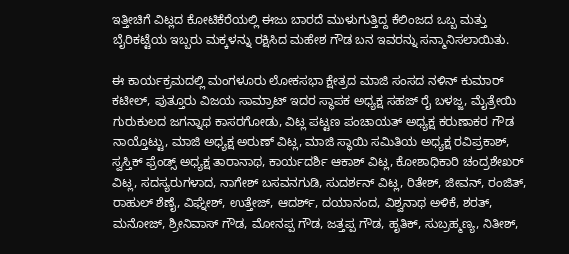ಇತ್ತೀಚಿಗೆ ವಿಟ್ಲದ ಕೋಟಿಕೆರೆಯಲ್ಲಿ ಈಜು ಬಾರದೆ ಮುಳುಗುತ್ತಿದ್ದ ಕೆಲಿಂಜದ ಒಬ್ಬ ಮತ್ತು ಬೈರಿಕಟ್ಟೆಯ ಇಬ್ಬರು ಮಕ್ಕಳನ್ನು ರಕ್ಷಿಸಿದ ಮಹೇಶ ಗೌಡ ಬನ ಇವರನ್ನು ಸನ್ಮಾನಿಸಲಾಯಿತು.

ಈ ಕಾರ್ಯಕ್ರಮದಲ್ಲಿ ಮಂಗಳೂರು ಲೋಕಸಭಾ ಕ್ಷೇತ್ರದ ಮಾಜಿ ಸಂಸದ ನಳಿನ್ ಕುಮಾರ್ ಕಟೀಲ್, ಪುತ್ತೂರು ವಿಜಯ ಸಾಮ್ರಾಟ್ ಇದರ ಸ್ಥಾಪಕ ಅಧ್ಯಕ್ಷ ಸಹಜ್ ರೈ ಬಳಜ್ಜ, ಮೈತ್ರೇಯಿ ಗುರುಕುಲದ ಜಗನ್ನಾಥ ಕಾಸರಗೋಡು, ವಿಟ್ಲ ಪಟ್ಟಣ ಪಂಚಾಯತ್ ಅಧ್ಯಕ್ಷ ಕರುಣಾಕರ ಗೌಡ ನಾಯ್ತೊಟ್ಟು, ಮಾಜಿ ಅಧ್ಯಕ್ಷ ಅರುಣ್ ವಿಟ್ಲ, ಮಾಜಿ ಸ್ಥಾಯಿ ಸಮಿತಿಯ ಅಧ್ಯಕ್ಷ ರವಿಪ್ರಕಾಶ್, ಸ್ವಸ್ತಿಕ್ ಫ್ರೆಂಡ್ಸ್ ಅಧ್ಯಕ್ಷ ತಾರಾನಾಥ, ಕಾರ್ಯದರ್ಶಿ ಆಕಾಶ್ ವಿಟ್ಲ, ಕೋಶಾಧಿಕಾರಿ ಚಂದ್ರಶೇಖರ್ ವಿಟ್ಲ, ಸದಸ್ಯರುಗಳಾದ, ನಾಗೇಶ್ ಬಸವನಗುಡಿ, ಸುದರ್ಶನ್ ವಿಟ್ಲ, ರಿತೇಶ್, ಜೀವನ್, ರಂಜಿತ್, ರಾಹುಲ್ ಶೆಣೈ, ವಿಘ್ನೇಶ್, ಉತ್ತೇಜ್, ಆದರ್ಶ್, ದಯಾನಂದ, ವಿಶ್ವನಾಥ ಅಳಿಕೆ, ಶರತ್, ಮನೋಜ್, ಶ್ರೀನಿವಾಸ್ ಗೌಡ, ಮೋನಪ್ಪ ಗೌಡ, ಜತ್ತಪ್ಪ ಗೌಡ, ಹೃತಿಕ್, ಸುಬ್ರಹ್ಮಣ್ಯ, ನಿತೀಶ್,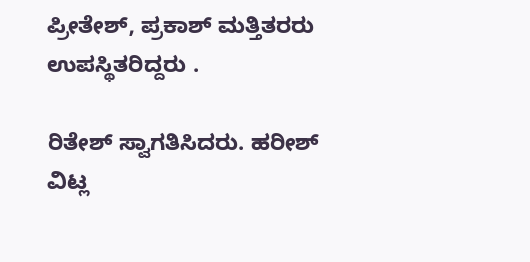ಪ್ರೀತೇಶ್, ಪ್ರಕಾಶ್ ಮತ್ತಿತರರು ಉಪಸ್ಥಿತರಿದ್ದರು .

ರಿತೇಶ್ ಸ್ವಾಗತಿಸಿದರು. ಹರೀಶ್ ವಿಟ್ಲ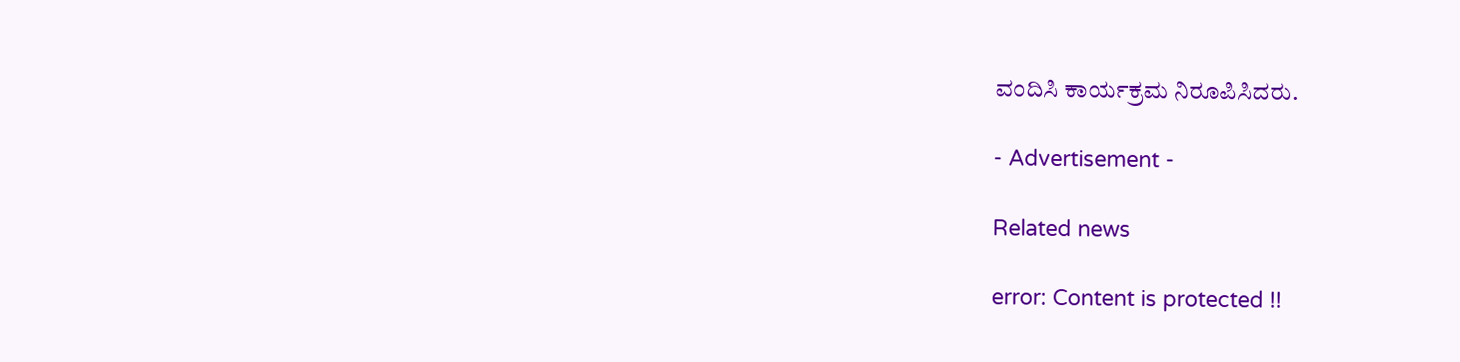ವಂದಿಸಿ ಕಾರ್ಯಕ್ರಮ ನಿರೂಪಿಸಿದರು.

- Advertisement -

Related news

error: Content is protected !!